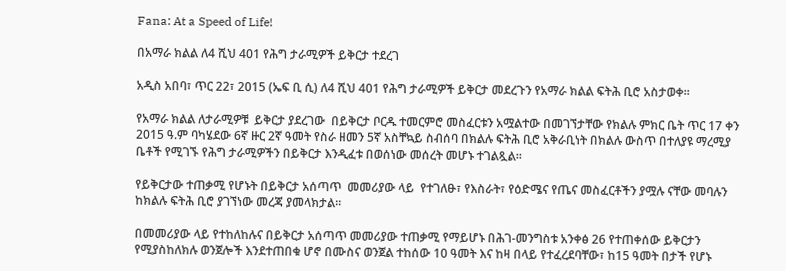Fana: At a Speed of Life!

በአማራ ክልል ለ4 ሺህ 401 የሕግ ታራሚዎች ይቅርታ ተደረገ

አዲስ አበባ፣ ጥር 22፣ 2015 (ኤፍ ቢ ሲ) ለ4 ሺህ 401 የሕግ ታራሚዎች ይቅርታ መደረጉን የአማራ ክልል ፍትሕ ቢሮ አስታወቀ።

የአማራ ክልል ለታራሚዎቹ  ይቅርታ ያደረገው  በይቅርታ ቦርዱ ተመርምሮ መስፈርቱን አሟልተው በመገኘታቸው የክልሉ ምክር ቤት ጥር 17 ቀን 2015 ዓ.ም ባካሄደው 6ኛ ዙር 2ኛ ዓመት የስራ ዘመን 5ኛ አስቸኳይ ስብሰባ በክልሉ ፍትሕ ቢሮ አቅራቢነት በክልሉ ውስጥ በተለያዩ ማረሚያ ቤቶች የሚገኙ የሕግ ታራሚዎችን በይቅርታ እንዲፈቱ በወሰነው መሰረት መሆኑ ተገልጿል፡፡

የይቅርታው ተጠቃሚ የሆኑት በይቅርታ አሰጣጥ  መመሪያው ላይ  የተገለፁ፣ የእስራት፣ የዕድሜና የጤና መስፈርቶችን ያሟሉ ናቸው መባሉን ከክልሉ ፍትሕ ቢሮ ያገኘነው መረጃ ያመላክታል፡፡

በመመሪያው ላይ የተከለከሉና በይቅርታ አሰጣጥ መመሪያው ተጠቃሚ የማይሆኑ በሕገ-መንግስቱ አንቀፅ 26 የተጠቀሰው ይቅርታን የሚያስከለክሉ ወንጀሎች እንደተጠበቁ ሆኖ በሙስና ወንጀል ተከሰው 10 ዓመት እና ከዛ በላይ የተፈረደባቸው፣ ከ15 ዓመት በታች የሆኑ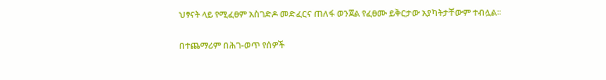ህፃናት ላይ የሚፈፀም አስገድዶ መድፈርና ጠለፋ ወንጀል የፈፀሙ ይቅርታው አያካትታቸውም ተብሏል፡፡

በተጨማሪም በሕገ-ወጥ የሰዎች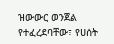ዝውውር ወንጀል የተፈረደባቸው፣ የሀሰት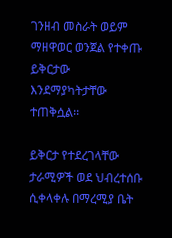ገንዘብ መስራት ወይም ማዘዋወር ወንጀል የተቀጡ ይቅርታው እንደማያካትታቸው ተጠቅሷል፡፡

ይቅርታ የተደረገላቸው ታራሚዎች ወደ ህብረተሰቡ ሲቀላቀሉ በማረሚያ ቤት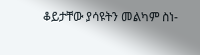ቆይታቸው ያሳዩትን መልካም ስነ-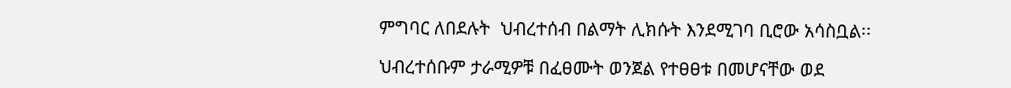ምግባር ለበደሉት  ህብረተሰብ በልማት ሊክሱት እንደሚገባ ቢሮው አሳስቧል፡፡

ህብረተሰቡም ታራሚዎቹ በፈፀሙት ወንጀል የተፀፀቱ በመሆናቸው ወደ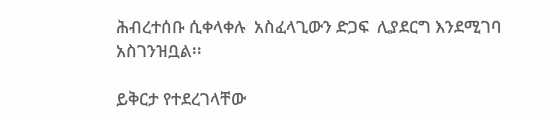ሕብረተሰቡ ሲቀላቀሉ  አስፈላጊውን ድጋፍ  ሊያደርግ እንደሚገባ አስገንዝቧል፡፡

ይቅርታ የተደረገላቸው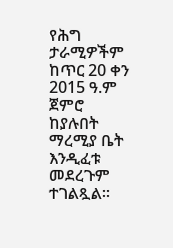የሕግ ታራሚዎችም ከጥር 20 ቀን 2015 ዓ.ም ጀምሮ ከያሉበት ማረሚያ ቤት እንዲፈቱ መደረጉም ተገልጿል።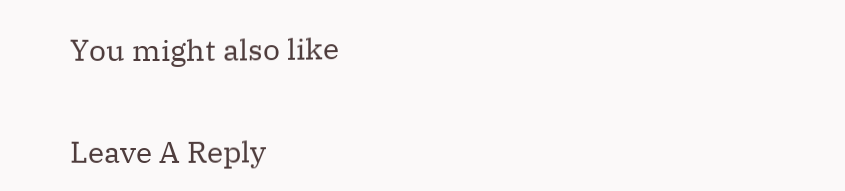You might also like

Leave A Reply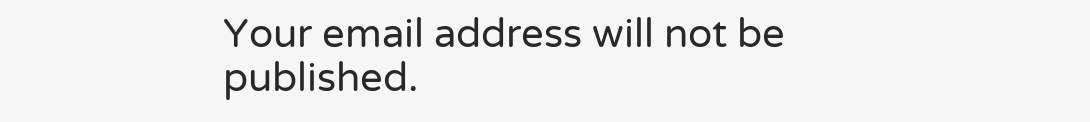Your email address will not be published.